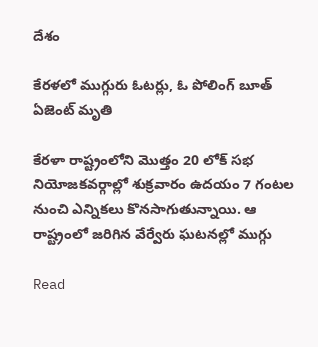దేశం

కేరళలో ముగ్గురు ఓటర్లు, ఓ పోలింగ్ బూత్ ఏజెంట్ మృతి

కేరళా రాష్ట్రంలోని మొత్తం 20 లోక్ సభ నియోజకవర్గాల్లో శుక్రవారం ఉదయం 7 గంటల నుంచి ఎన్నికలు కొనసాగుతున్నాయి. ఆ రాష్ట్రంలో జరిగిన వేర్వేరు ఘటనల్లో ముగ్గు

Read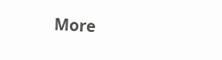More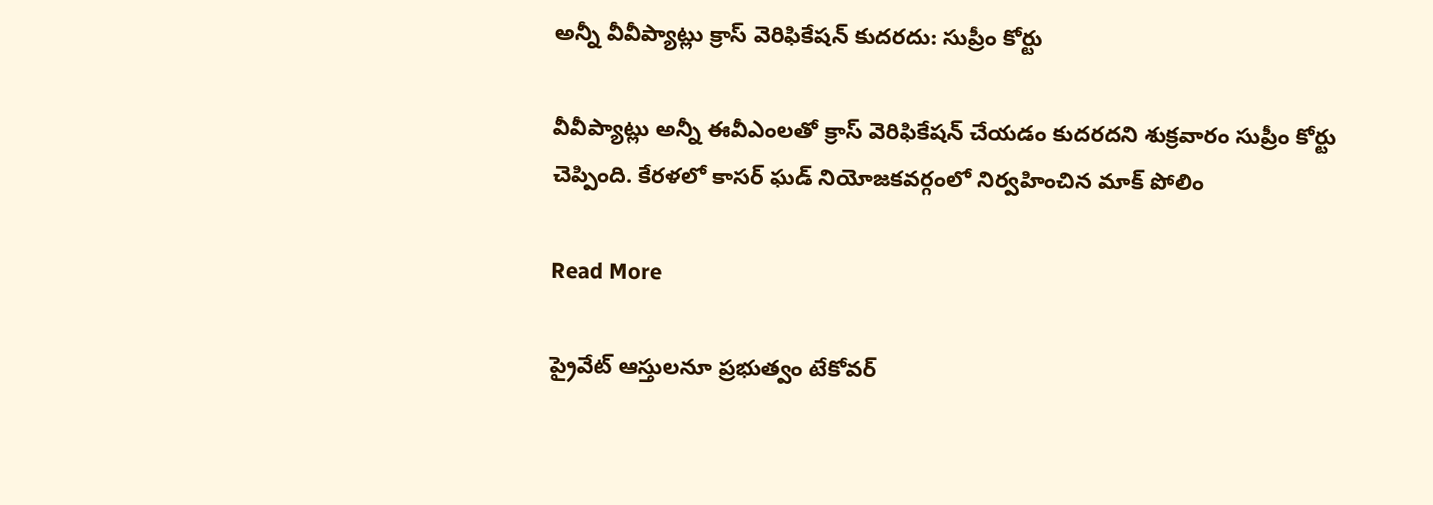అన్నీ వీవీప్యాట్లు క్రాస్ వెరిఫికేషన్ కుదరదు: సుప్రీం కోర్టు

వీవీప్యాట్లు అన్నీ ఈవీఎంలతో క్రాస్ వెరిఫికేషన్ చేయడం కుదరదని శుక్రవారం సుప్రీం కోర్టు చెప్పింది. కేరళలో కాసర్ ఘడ్ నియోజకవర్గంలో నిర్వహించిన మాక్ పోలిం

Read More

ప్రైవేట్ ఆస్తులనూ ప్రభుత్వం టేకోవర్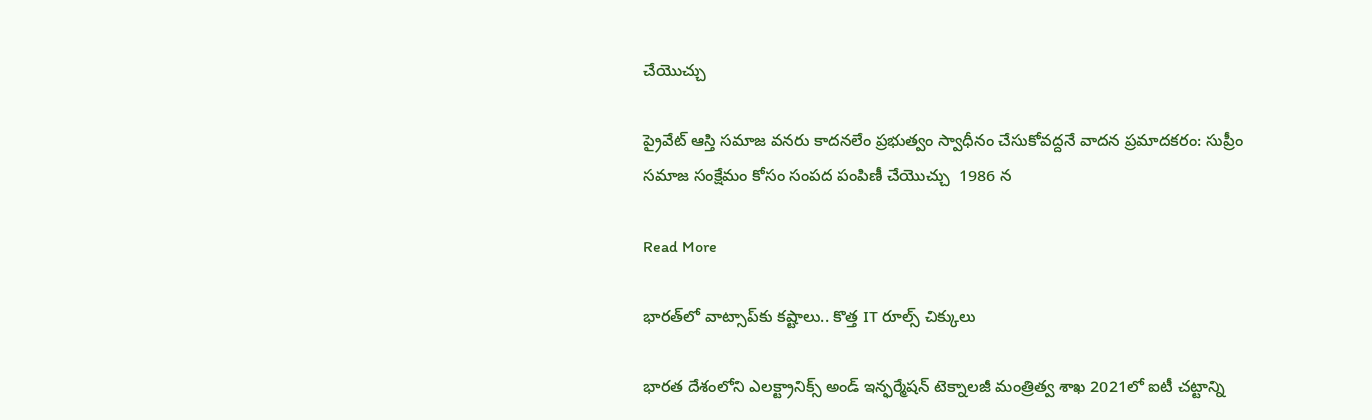చేయొచ్చు

ప్రైవేట్ ఆస్తి సమాజ వనరు కాదనలేం ప్రభుత్వం స్వాధీనం చేసుకోవద్దనే వాదన ప్రమాదకరం: సుప్రీం సమాజ సంక్షేమం కోసం సంపద పంపిణీ చేయొచ్చు  1986 న

Read More

భారత్‌లో వాట్సాప్‌కు కష్టాలు.. కొత్త IT రూల్స్ చిక్కులు

భారత దేశంలోని ఎలక్ట్రానిక్స్ అండ్ ఇన్ఫర్మేషన్ టెక్నాలజీ మంత్రిత్వ శాఖ 2021లో ఐటీ చట్టాన్ని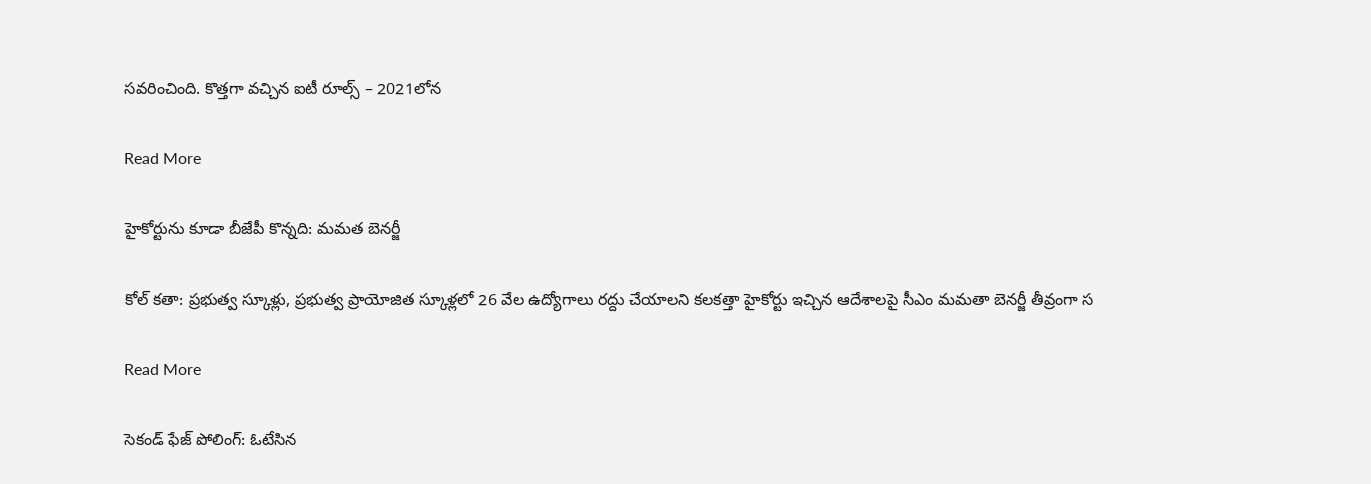సవరించింది. కొత్తగా వచ్చిన ఐటీ రూల్స్‌ – 2021లోన

Read More

హైకోర్టును కూడా బీజేపీ కొన్నది: మమత బెనర్జీ

కోల్ కతా: ప్రభుత్వ స్కూళ్లు, ప్రభుత్వ ప్రాయోజిత స్కూళ్లలో 26 వేల ఉద్యోగాలు రద్దు చేయాలని కలకత్తా హైకోర్టు ఇచ్చిన ఆదేశాలపై సీఎం మమతా బెనర్జీ తీవ్రంగా స

Read More

సెకండ్ ఫేజ్ పోలింగ్: ఓటేసిన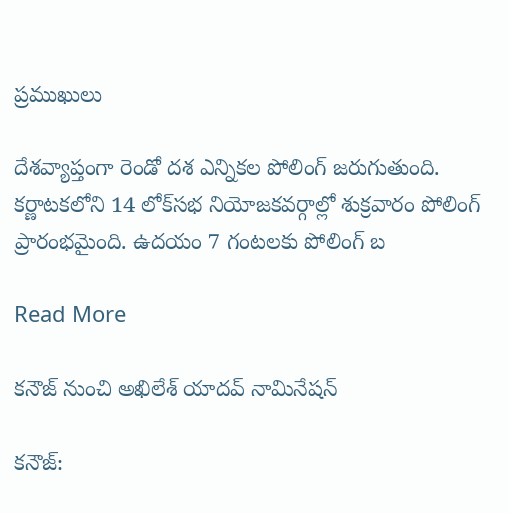ప్రముఖులు

దేశవ్యాప్తంగా రెండో దశ ఎన్నికల పోలింగ్ జరుగుతుంది. కర్ణాటకలోని 14 లోక్‌సభ నియోజకవర్గాల్లో శుక్రవారం పోలింగ్ ప్రారంభమైంది. ఉదయం 7 గంటలకు పోలింగ్ బ

Read More

కనౌజ్‌ నుంచి అఖిలేశ్ యాదవ్‌ నామినేషన్‌

కనౌజ్‌: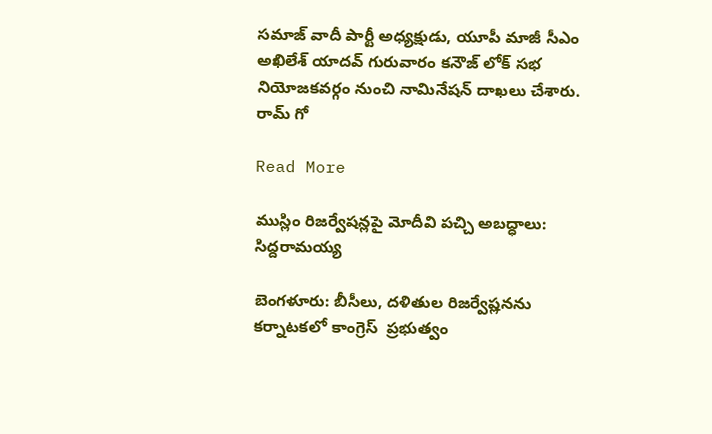సమాజ్ వాదీ పార్టీ అధ్యక్షుడు, యూపీ మాజీ సీఎం అఖిలేశ్ యాదవ్ గురువారం కనౌజ్‌ లోక్ సభ నియోజకవర్గం నుంచి నామినేషన్ దాఖలు చేశారు. రామ్ గో

Read More

ముస్లిం రిజర్వేషన్లపై మోదీవి పచ్చి అబద్ధాలు: సిద్దరామయ్య

బెంగళూరు: బీసీలు, దళితుల రిజర్వేష్లనను కర్నాటకలో కాంగ్రెస్  ప్రభుత్వం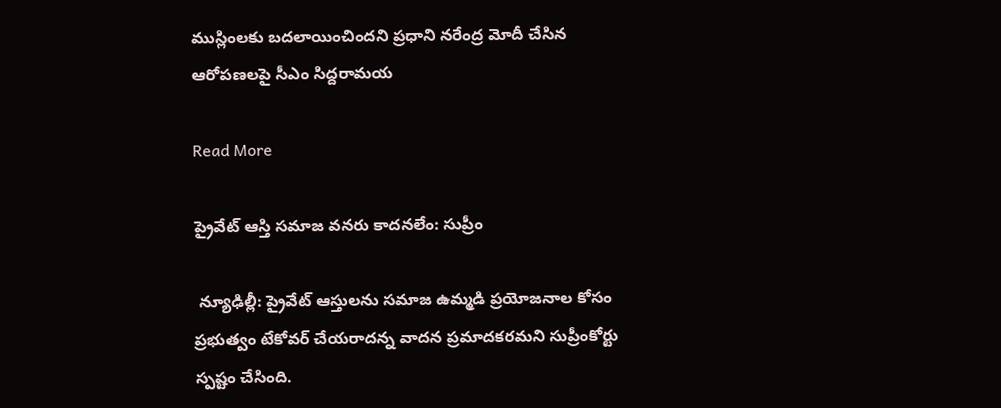ముస్లింలకు బదలాయించిందని ప్రధాని నరేంద్ర మోదీ చేసిన ఆరోపణలపై సీఎం సిద్దరామయ

Read More

ప్రైవేట్ ఆస్తి సమాజ వనరు కాదనలేం: సుప్రీం

 న్యూఢిల్లీ: ప్రైవేట్ ఆస్తులను సమాజ ఉమ్మడి ప్రయోజనాల కోసం ప్రభుత్వం టేకోవర్ చేయరాదన్న వాదన ప్రమాదకరమని సుప్రీంకోర్టు స్పష్టం చేసింది.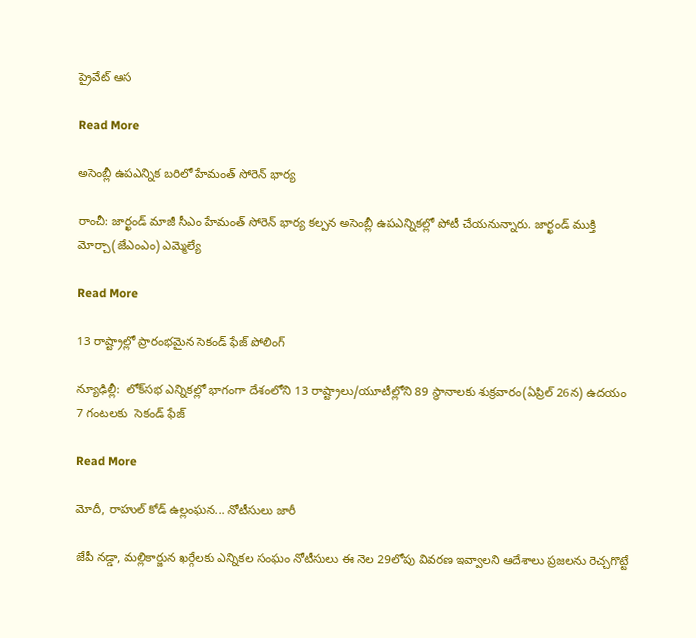ప్రైవేట్ ఆస

Read More

అసెంబ్లీ ఉపఎన్నిక బరిలో హేమంత్‌ సోరెన్‌ భార్య

రాంచీ: జార్ఖండ్‌ మాజీ సీఎం హేమంత్‌ సోరెన్‌ భార్య కల్పన అసెంబ్లీ ఉపఎన్నికల్లో పోటీ చేయనున్నారు. జార్ఖండ్ ముక్తి మోర్చా(జేఎంఎం) ఎమ్మెల్యే

Read More

13 రాష్ట్రాల్లో ప్రారంభమైన సెకండ్ ఫేజ్ పోలింగ్

న్యూఢిల్లీ:  లోక్‌సభ ఎన్నికల్లో భాగంగా దేశంలోని 13 రాష్ట్రాలు/యూటీల్లోని 89 స్థానాలకు శుక్రవారం(ఏప్రిల్ 26న) ఉదయం 7 గంటలకు  సెకండ్ ఫేజ్

Read More

మోదీ, రాహుల్ కోడ్ ఉల్లంఘన... నోటీసులు జారీ

జేపీ నడ్డా, మల్లికార్జున ఖర్గేలకు ఎన్నికల సంఘం నోటీసులు ఈ నెల 29లోపు వివరణ ఇవ్వాలని ఆదేశాలు ప్రజలను రెచ్చగొట్టే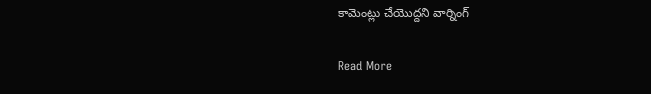కామెంట్లు చేయొద్దని వార్నింగ్

Read More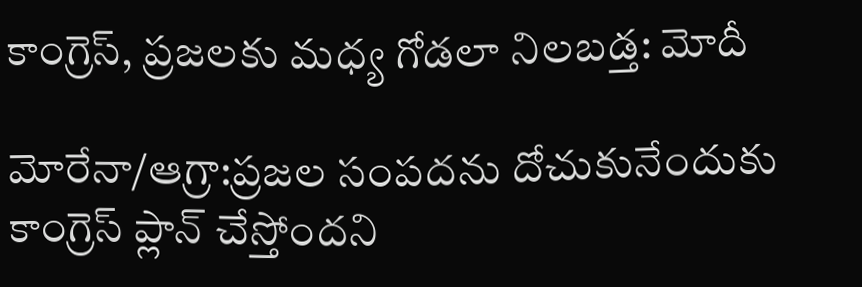కాంగ్రెస్, ప్రజలకు మధ్య గోడలా నిలబడ్త: మోదీ

మోరేనా/ఆగ్రా:ప్రజల సంపదను దోచుకునేందుకు కాంగ్రెస్ ప్లాన్ చేస్తోందని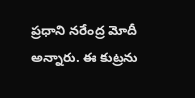ప్రధాని నరేంద్ర మోదీ అన్నారు. ఈ కుట్రను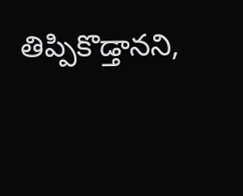తిప్పికొడ్తానని,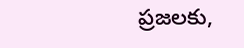ప్రజలకు,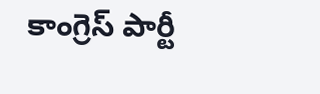కాంగ్రెస్ పార్టీ